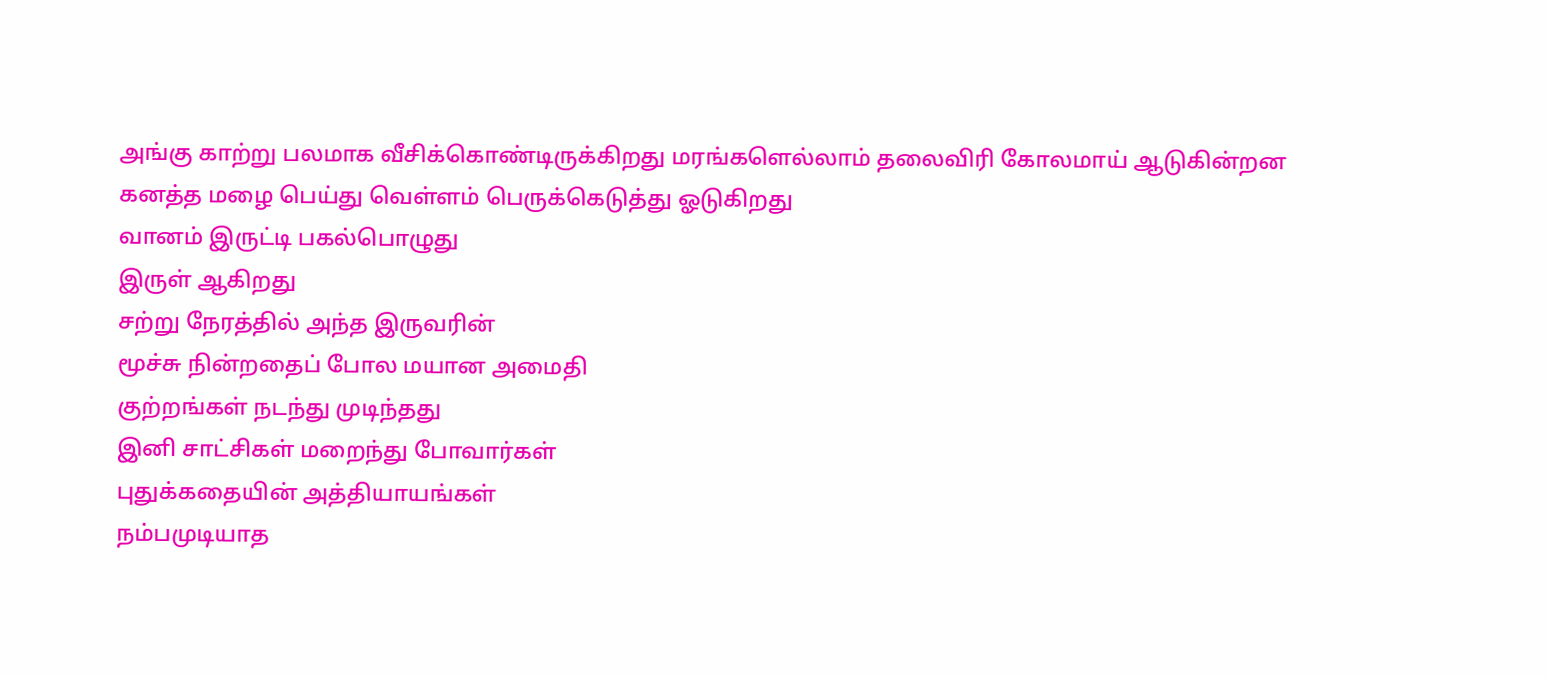அங்கு காற்று பலமாக வீசிக்கொண்டிருக்கிறது மரங்களெல்லாம் தலைவிரி கோலமாய் ஆடுகின்றன
கனத்த மழை பெய்து வெள்ளம் பெருக்கெடுத்து ஓடுகிறது
வானம் இருட்டி பகல்பொழுது
இருள் ஆகிறது
சற்று நேரத்தில் அந்த இருவரின்
மூச்சு நின்றதைப் போல மயான அமைதி
குற்றங்கள் நடந்து முடிந்தது
இனி சாட்சிகள் மறைந்து போவார்கள்
புதுக்கதையின் அத்தியாயங்கள்
நம்பமுடியாத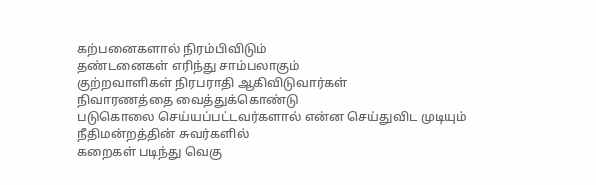கற்பனைகளால் நிரம்பிவிடும்
தண்டனைகள் எரிந்து சாம்பலாகும்
குற்றவாளிகள் நிரபராதி ஆகிவிடுவார்கள்
நிவாரணத்தை வைத்துக்கொண்டு
படுகொலை செய்யப்பட்டவர்களால் என்ன செய்துவிட முடியும்
நீதிமன்றத்தின் சுவர்களில்
கறைகள் படிந்து வெகு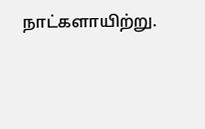நாட்களாயிற்று.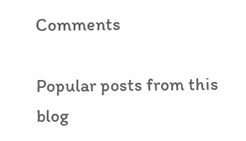Comments

Popular posts from this blog